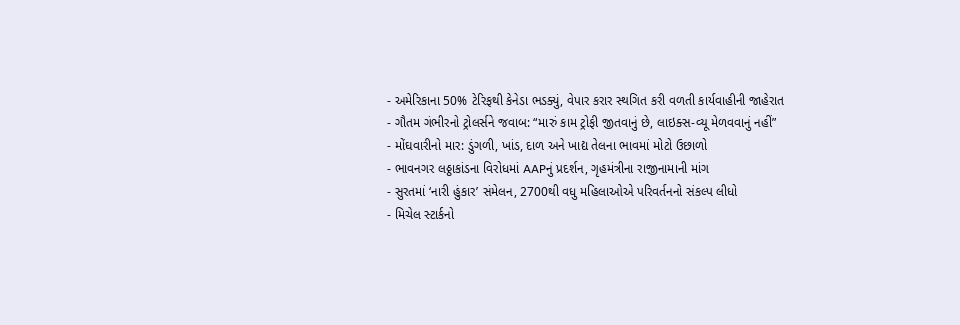- અમેરિકાના 50% ટેરિફથી કેનેડા ભડક્યું, વેપાર કરાર સ્થગિત કરી વળતી કાર્યવાહીની જાહેરાત
- ગૌતમ ગંભીરનો ટ્રોલર્સને જવાબ: “મારું કામ ટ્રોફી જીતવાનું છે, લાઇક્સ-વ્યૂ મેળવવાનું નહીં”
- મોંઘવારીનો માર: ડુંગળી, ખાંડ, દાળ અને ખાદ્ય તેલના ભાવમાં મોટો ઉછાળો
- ભાવનગર લઠ્ઠાકાંડના વિરોધમાં AAPનું પ્રદર્શન, ગૃહમંત્રીના રાજીનામાની માંગ
- સુરતમાં ‘નારી હુંકાર’ સંમેલન, 2700થી વધુ મહિલાઓએ પરિવર્તનનો સંકલ્પ લીધો
- મિચેલ સ્ટાર્કનો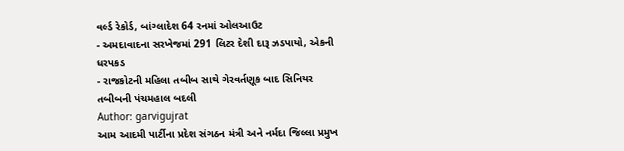વર્લ્ડ રેકોર્ડ, બાંગ્લાદેશ 64 રનમાં ઓલઆઉટ
- અમદાવાદના સરખેજમાં 291 લિટર દેશી દારૂ ઝડપાયો, એકની ધરપકડ
- રાજકોટની મહિલા તબીબ સાથે ગેરવર્તણૂક બાદ સિનિયર તબીબની પંચમહાલ બદલી
Author: garvigujrat
આમ આદમી પાર્ટીના પ્રદેશ સંગઠન મંત્રી અને નર્મદા જિલ્લા પ્રમુખ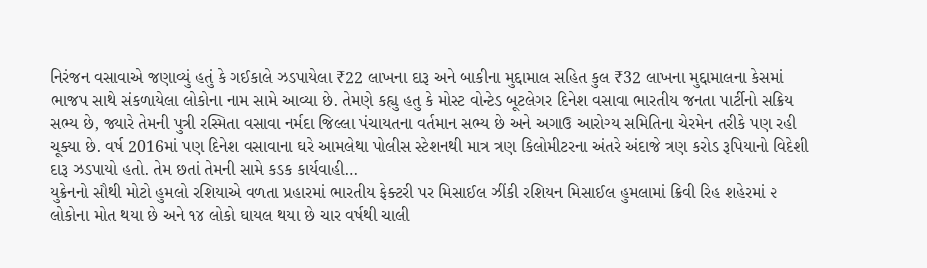નિરંજન વસાવાએ જણાવ્યું હતું કે ગઈકાલે ઝડપાયેલા ₹22 લાખના દારૂ અને બાકીના મુદ્દામાલ સહિત કુલ ₹32 લાખના મુદ્દામાલના કેસમાં ભાજપ સાથે સંકળાયેલા લોકોના નામ સામે આવ્યા છે. તેમણે કહ્યુ હતુ કે મોસ્ટ વોન્ટેડ બૂટલેગર દિનેશ વસાવા ભારતીય જનતા પાર્ટીનો સક્રિય સભ્ય છે, જ્યારે તેમની પુત્રી રસ્મિતા વસાવા નર્મદા જિલ્લા પંચાયતના વર્તમાન સભ્ય છે અને અગાઉ આરોગ્ય સમિતિના ચેરમેન તરીકે પણ રહી ચૂક્યા છે. વર્ષ 2016માં પણ દિનેશ વસાવાના ઘરે આમલેથા પોલીસ સ્ટેશનથી માત્ર ત્રણ કિલોમીટરના અંતરે અંદાજે ત્રણ કરોડ રૂપિયાનો વિદેશી દારૂ ઝડપાયો હતો. તેમ છતાં તેમની સામે કડક કાર્યવાહી…
યુક્રેનનો સૌથી મોટો હુમલો રશિયાએ વળતા પ્રહારમાં ભારતીય ફેક્ટરી પર મિસાઈલ ઝીંકી રશિયન મિસાઈલ હુમલામાં ક્રિવી રિહ શહેરમાં ૨ લોકોના મોત થયા છે અને ૧૪ લોકો ઘાયલ થયા છે ચાર વર્ષથી ચાલી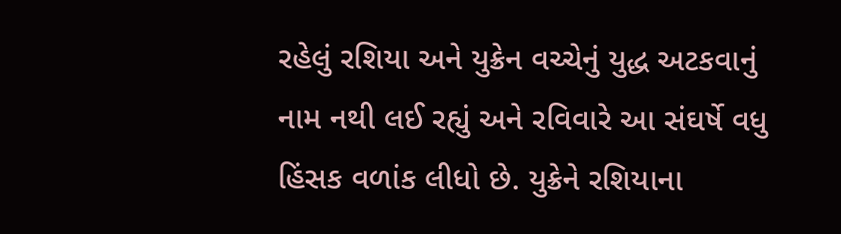રહેલું રશિયા અને યુક્રેન વચ્ચેનું યુદ્ધ અટકવાનું નામ નથી લઈ રહ્યું અને રવિવારે આ સંઘર્ષે વધુ હિંસક વળાંક લીધો છે. યુક્રેને રશિયાના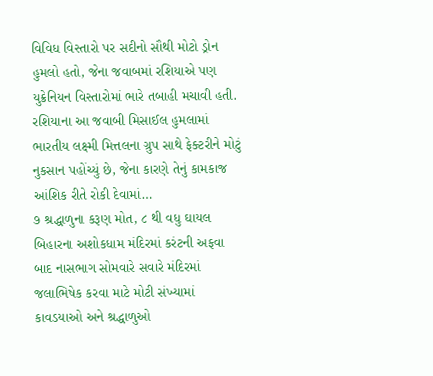વિવિધ વિસ્તારો પર સદીનો સૌથી મોટો ડ્રોન હુમલો હતો, જેના જવાબમાં રશિયાએ પણ યુક્રેનિયન વિસ્તારોમાં ભારે તબાહી મચાવી હતી. રશિયાના આ જવાબી મિસાઈલ હુમલામાં ભારતીય લક્ષ્મી મિત્તલના ગ્રુપ સાથે ફેક્ટરીને મોટું નુકસાન પહોંચ્યું છે, જેના કારણે તેનું કામકાજ આંશિક રીતે રોકી દેવામાં…
૭ શ્રદ્ધાળુના કરૂણ મોત, ૮ થી વધુ ઘાયલ બિહારના અશોકધામ મંદિરમાં કરંટની અફવા બાદ નાસભાગ સોમવારે સવારે મંદિરમાં જલાભિષેક કરવા માટે મોટી સંખ્યામાં કાવડયાઓ અને શ્રદ્ધાળુઓ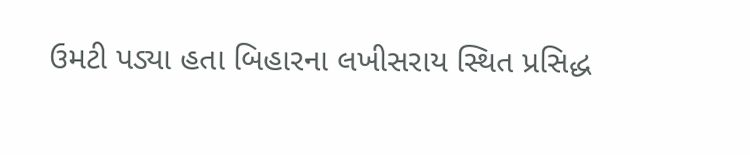ઉમટી પડ્યા હતા બિહારના લખીસરાય સ્થિત પ્રસિદ્ધ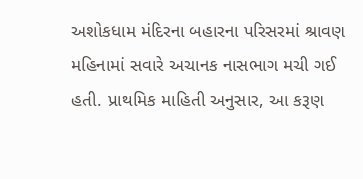અશોકધામ મંદિરના બહારના પરિસરમાં શ્રાવણ મહિનામાં સવારે અચાનક નાસભાગ મચી ગઈ હતી. પ્રાથમિક માહિતી અનુસાર, આ કરૂણ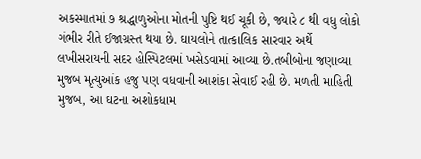અકસ્માતમાં ૭ શ્રદ્ધાળુઓના મોતની પુષ્ટિ થઈ ચૂકી છે, જ્યારે ૮ થી વધુ લોકો ગંભીર રીતે ઈજાગ્રસ્ત થયા છે. ઘાયલોને તાત્કાલિક સારવાર અર્થે લખીસરાયની સદર હોસ્પિટલમાં ખસેડવામાં આવ્યા છે.તબીબોના જણાવ્યા મુજબ મૃત્યુઆંક હજુ પણ વધવાની આશંકા સેવાઈ રહી છે. મળતી માહિતી મુજબ, આ ઘટના અશોકધામ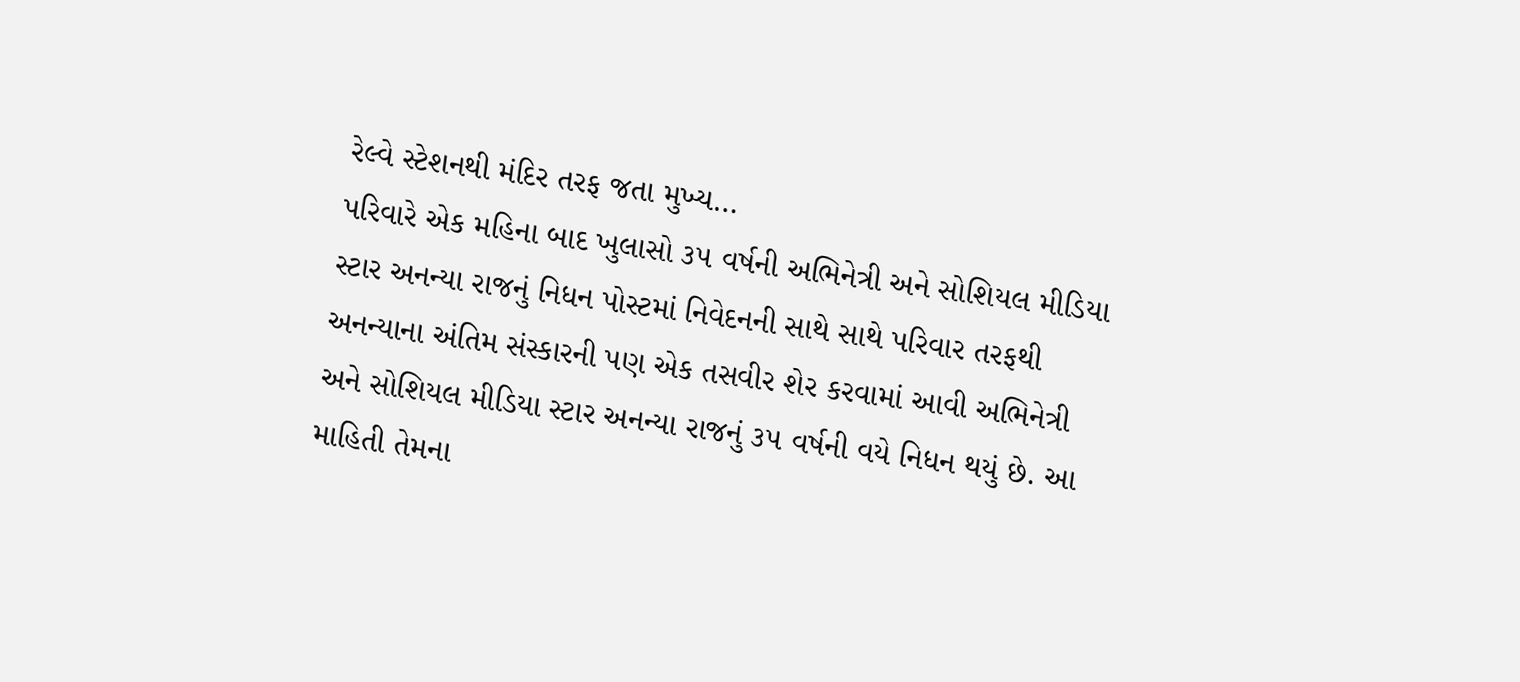રેલ્વે સ્ટેશનથી મંદિર તરફ જતા મુખ્ય…
પરિવારે એક મહિના બાદ ખુલાસો ૩૫ વર્ષની અભિનેત્રી અને સોશિયલ મીડિયા સ્ટાર અનન્યા રાજનું નિધન પોસ્ટમાં નિવેદનની સાથે સાથે પરિવાર તરફથી અનન્યાના અંતિમ સંસ્કારની પણ એક તસવીર શેર કરવામાં આવી અભિનેત્રી અને સોશિયલ મીડિયા સ્ટાર અનન્યા રાજનું ૩૫ વર્ષની વયે નિધન થયું છે. આ માહિતી તેમના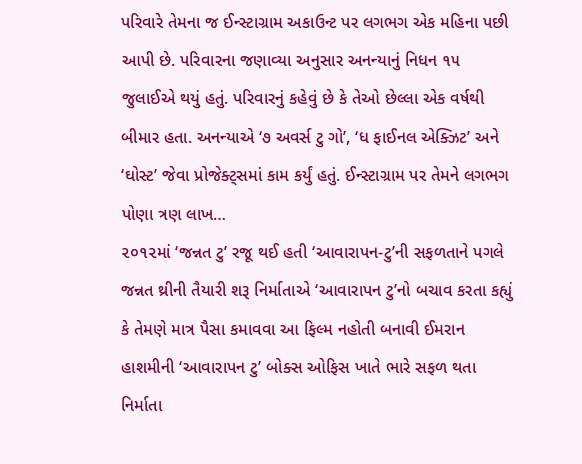પરિવારે તેમના જ ઈન્સ્ટાગ્રામ અકાઉન્ટ પર લગભગ એક મહિના પછી આપી છે. પરિવારના જણાવ્યા અનુસાર અનન્યાનું નિધન ૧૫ જુલાઈએ થયું હતું. પરિવારનું કહેવું છે કે તેઓ છેલ્લા એક વર્ષથી બીમાર હતા. અનન્યાએ ‘૭ અવર્સ ટુ ગો’, ‘ધ ફાઈનલ એક્ઝિટ’ અને ‘ઘોસ્ટ’ જેવા પ્રોજેક્ટ્સમાં કામ કર્યું હતું. ઈન્સ્ટાગ્રામ પર તેમને લગભગ પોણા ત્રણ લાખ…
૨૦૧૨માં ‘જન્નત ટુ’ રજૂ થઈ હતી ‘આવારાપન-ટુ’ની સફળતાને પગલે જન્નત થ્રીની તૈયારી શરૂ નિર્માતાએ ‘આવારાપન ટુ’નો બચાવ કરતા કહ્યું કે તેમણે માત્ર પૈસા કમાવવા આ ફિલ્મ નહોતી બનાવી ઈમરાન હાશમીની ‘આવારાપન ટુ’ બોક્સ ઓફિસ ખાતે ભારે સફળ થતા નિર્માતા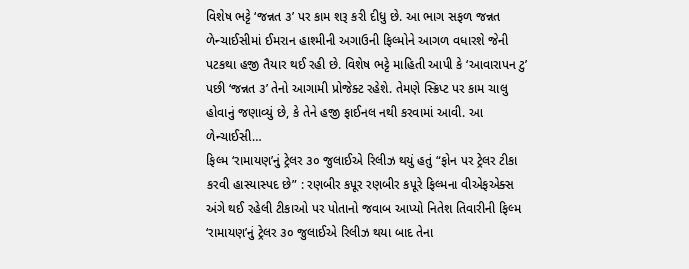વિશેષ ભટ્ટે ‘જન્નત ૩’ પર કામ શરૂ કરી દીધુ છે. આ ભાગ સફળ જન્નત ળેન્ચાઈસીમાં ઈમરાન હાશ્મીની અગાઉની ફિલ્મોને આગળ વધારશે જેની પટકથા હજી તૈયાર થઈ રહી છે. વિશેષ ભટ્ટે માહિતી આપી કે ‘આવારાપન ટુ’ પછી ‘જન્નત ૩’ તેનો આગામી પ્રોજેક્ટ રહેશે. તેમણે સ્ક્રિપ્ટ પર કામ ચાલુ હોવાનું જણાવ્યું છે, કે તેને હજી ફાઈનલ નથી કરવામાં આવી. આ ળેન્ચાઈસી…
ફિલ્મ ‘રામાયણ’નું ટ્રેલર ૩૦ જુલાઈએ રિલીઝ થયું હતું “ફોન પર ટ્રેલર ટીકા કરવી હાસ્યાસ્પદ છે” : રણબીર કપૂર રણબીર કપૂરે ફિલ્મના વીએફએક્સ અંગે થઈ રહેલી ટીકાઓ પર પોતાનો જવાબ આપ્યો નિતેશ તિવારીની ફિલ્મ ‘રામાયણ’નું ટ્રેલર ૩૦ જુલાઈએ રિલીઝ થયા બાદ તેના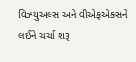વિઝ્યુઅલ્સ અને વીએફએક્સને લઈને ચર્ચા શરૂ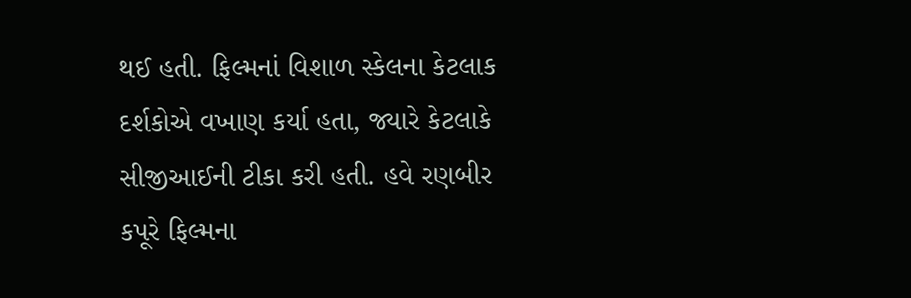થઈ હતી. ફિલ્મનાં વિશાળ સ્કેલના કેટલાક દર્શકોએ વખાણ કર્યા હતા, જ્યારે કેટલાકે સીજીઆઈની ટીકા કરી હતી. હવે રણબીર કપૂરે ફિલ્મના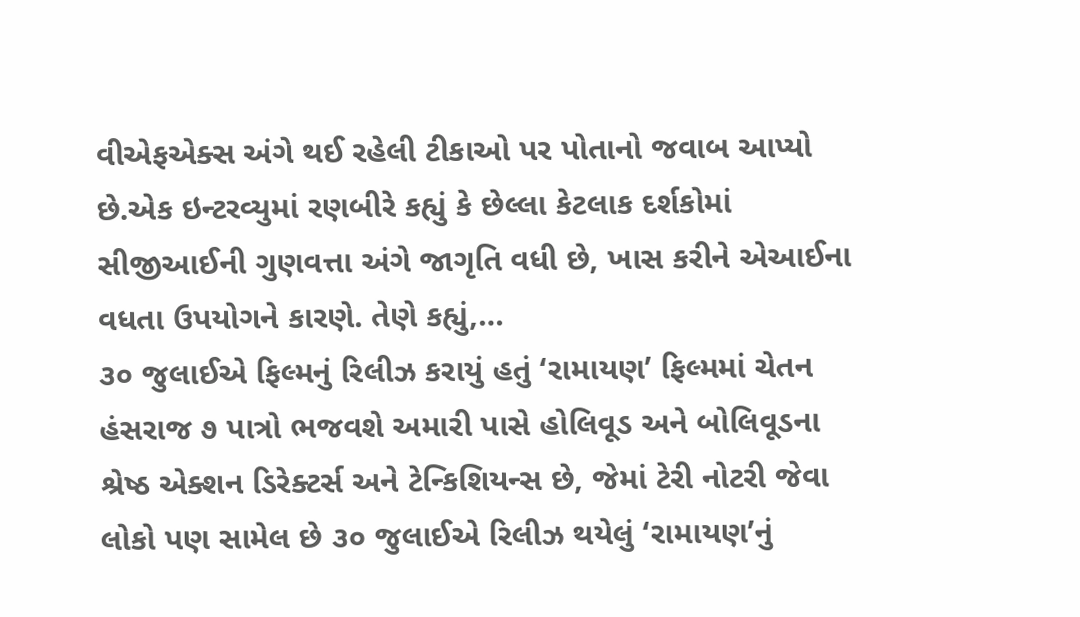વીએફએક્સ અંગે થઈ રહેલી ટીકાઓ પર પોતાનો જવાબ આપ્યો છે.એક ઇન્ટરવ્યુમાં રણબીરે કહ્યું કે છેલ્લા કેટલાક દર્શકોમાં સીજીઆઈની ગુણવત્તા અંગે જાગૃતિ વધી છે, ખાસ કરીને એઆઈના વધતા ઉપયોગને કારણે. તેણે કહ્યું,…
૩૦ જુલાઈએ ફિલ્મનું રિલીઝ કરાયું હતું ‘રામાયણ’ ફિલ્મમાં ચેતન હંસરાજ ૭ પાત્રો ભજવશે અમારી પાસે હોલિવૂડ અને બોલિવૂડના શ્રેષ્ઠ એક્શન ડિરેક્ટર્સ અને ટેન્કિશિયન્સ છે, જેમાં ટેરી નોટરી જેવા લોકો પણ સામેલ છે ૩૦ જુલાઈએ રિલીઝ થયેલું ‘રામાયણ’નું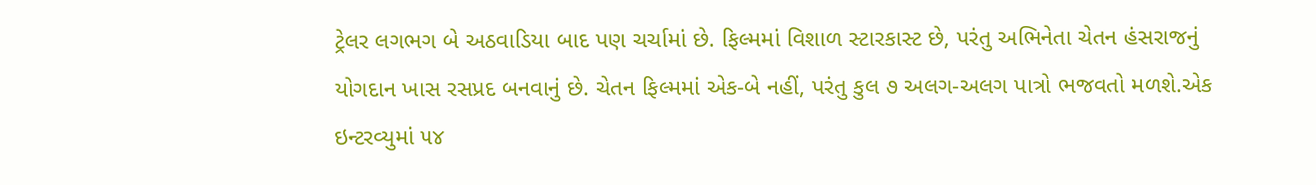ટ્રેલર લગભગ બે અઠવાડિયા બાદ પણ ચર્ચામાં છે. ફિલ્મમાં વિશાળ સ્ટારકાસ્ટ છે, પરંતુ અભિનેતા ચેતન હંસરાજનું યોગદાન ખાસ રસપ્રદ બનવાનું છે. ચેતન ફિલ્મમાં એક-બે નહીં, પરંતુ કુલ ૭ અલગ-અલગ પાત્રો ભજવતો મળશે.એક ઇન્ટરવ્યુમાં ૫૪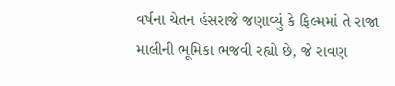વર્ષના ચેતન હંસરાજે જણાવ્યું કે ફિલ્મમાં તે રાજા માલીની ભૂમિકા ભજવી રહ્યો છે, જે રાવણ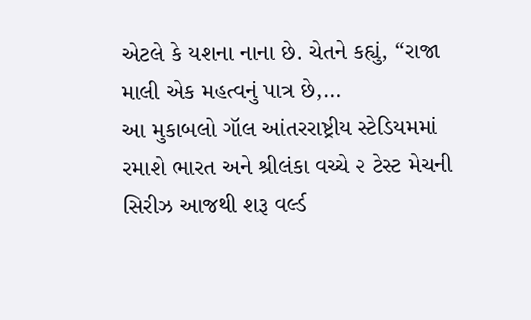એટલે કે યશના નાના છે. ચેતને કહ્યું, “રાજા માલી એક મહત્વનું પાત્ર છે,…
આ મુકાબલો ગૉલ આંતરરાષ્ટ્રીય સ્ટેડિયમમાં રમાશે ભારત અને શ્રીલંકા વચ્ચે ૨ ટેસ્ટ મેચની સિરીઝ આજથી શરૂ વર્લ્ડ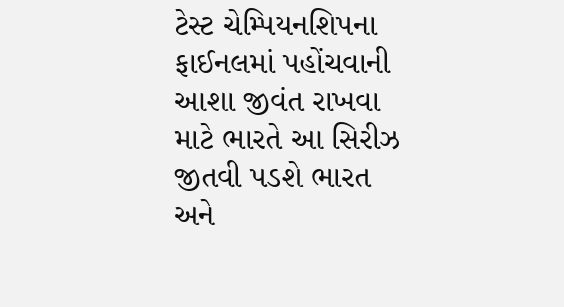ટેસ્ટ ચેમ્પિયનશિપના ફાઈનલમાં પહોંચવાની આશા જીવંત રાખવા માટે ભારતે આ સિરીઝ જીતવી પડશે ભારત અને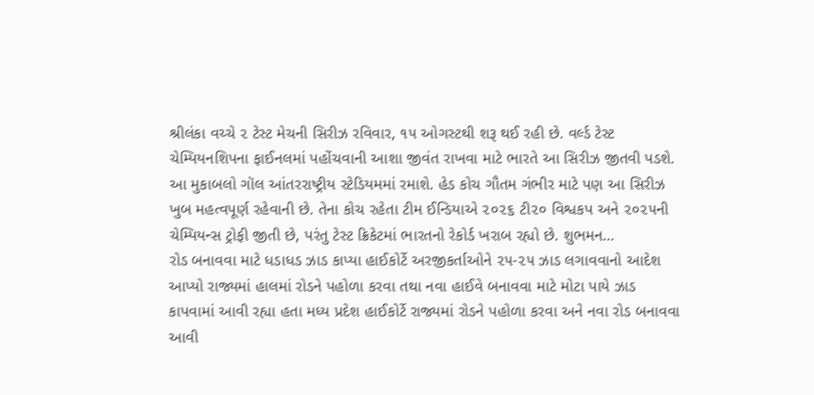શ્રીલંકા વચ્ચે ૨ ટેસ્ટ મેચની સિરીઝ રવિવાર, ૧૫ ઓગસ્ટથી શરૂ થઈ રહી છે. વર્લ્ડ ટેસ્ટ ચેમ્પિયનશિપના ફાઈનલમાં પહોંચવાની આશા જીવંત રાખવા માટે ભારતે આ સિરીઝ જીતવી પડશે. આ મુકાબલો ગૉલ આંતરરાષ્ટ્રીય સ્ટેડિયમમાં રમાશે. હેડ કોચ ગૌતમ ગંભીર માટે પણ આ સિરીઝ ખુબ મહત્વપૂર્ણ રહેવાની છે. તેના કોચ રહેતા ટીમ ઈન્ડિયાએ ૨૦૨૬ ટી૨૦ વિશ્વકપ અને ૨૦૨૫ની ચેમ્પિયન્સ ટ્રોફી જીતી છે, પરંતુ ટેસ્ટ ક્રિકેટમાં ભારતનો રેકોર્ડ ખરાબ રહ્યો છે. શુભમન…
રોડ બનાવવા માટે ધડાધડ ઝાડ કાપ્યા હાઈકોર્ટે અરજીકર્તાઓને ૨૫-૨૫ ઝાડ લગાવવાનો આદેશ આપ્યો રાજ્યમાં હાલમાં રોડને પહોળા કરવા તથા નવા હાઈવે બનાવવા માટે મોટા પાયે ઝાડ કાપવામાં આવી રહ્યા હતા મધ્ય પ્રદેશ હાઈકોર્ટે રાજ્યમાં રોડને પહોળા કરવા અને નવા રોડ બનાવવા આવી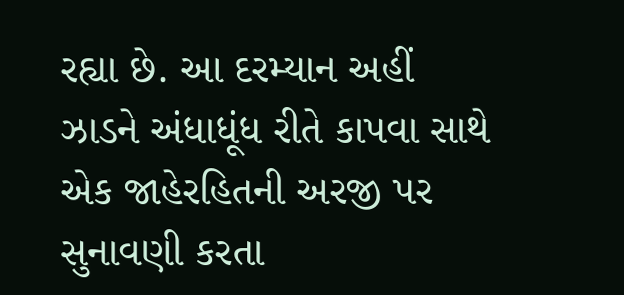રહ્યા છે. આ દરમ્યાન અહીં ઝાડને અંધાધૂંધ રીતે કાપવા સાથે એક જાહેરહિતની અરજી પર સુનાવણી કરતા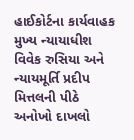હાઈકોર્ટના કાર્યવાહક મુખ્ય ન્યાયાધીશ વિવેક રુસિયા અને ન્યાયમૂર્તિ પ્રદીપ મિત્તલની પીઠે અનોખો દાખલો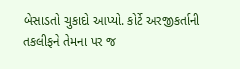બેસાડતો ચુકાદો આપ્યો. કોર્ટે અરજીકર્તાની તકલીફને તેમના પર જ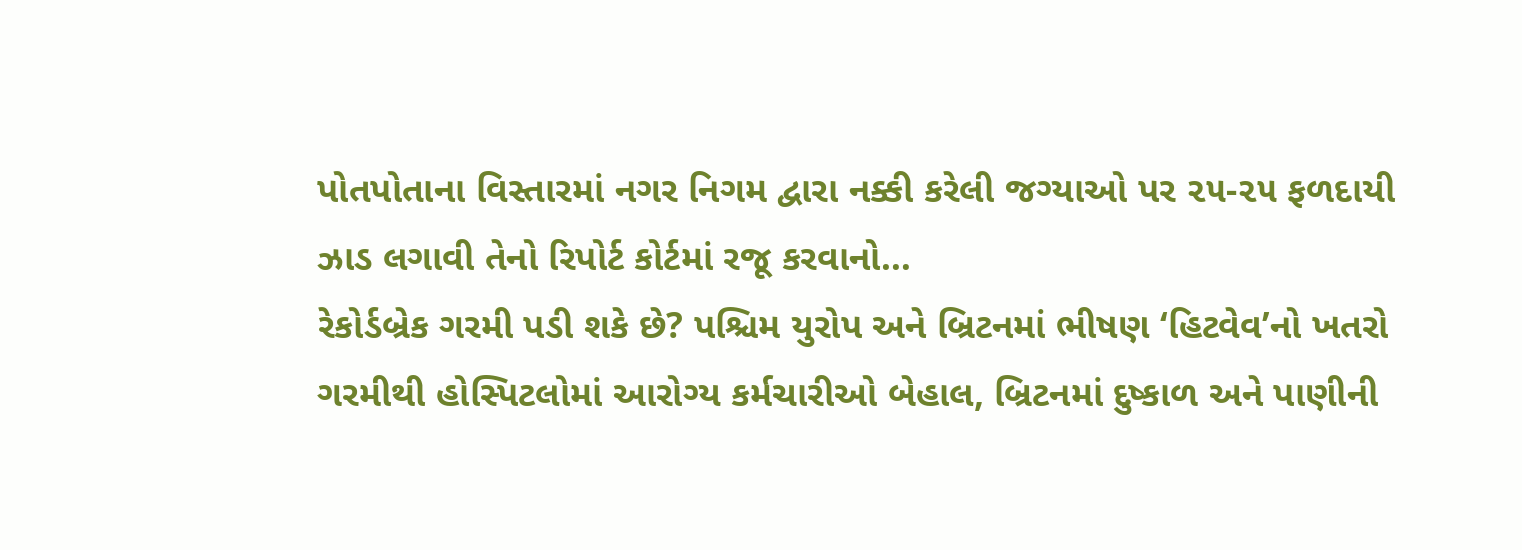પોતપોતાના વિસ્તારમાં નગર નિગમ દ્વારા નક્કી કરેલી જગ્યાઓ પર ૨૫-૨૫ ફળદાયી ઝાડ લગાવી તેનો રિપોર્ટ કોર્ટમાં રજૂ કરવાનો…
રેકોર્ડબ્રેક ગરમી પડી શકે છે? પશ્ચિમ યુરોપ અને બ્રિટનમાં ભીષણ ‘હિટવેવ’નો ખતરો ગરમીથી હોસ્પિટલોમાં આરોગ્ય કર્મચારીઓ બેહાલ, બ્રિટનમાં દુષ્કાળ અને પાણીની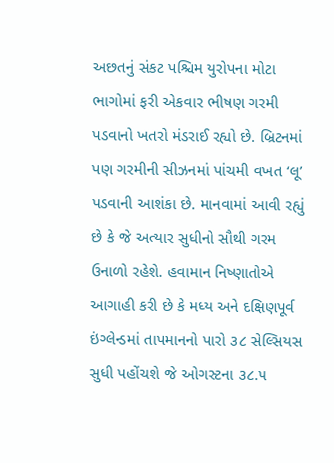અછતનું સંકટ પશ્ચિમ યુરોપના મોટા ભાગોમાં ફરી એકવાર ભીષણ ગરમી પડવાનો ખતરો મંડરાઈ રહ્યો છે. બ્રિટનમાં પણ ગરમીની સીઝનમાં પાંચમી વખત ‘લૂ’ પડવાની આશંકા છે. માનવામાં આવી રહ્યું છે કે જે અત્યાર સુધીનો સૌથી ગરમ ઉનાળો રહેશે. હવામાન નિષ્ણાતોએ આગાહી કરી છે કે મધ્ય અને દક્ષિણપૂર્વ ઇંગ્લેન્ડમાં તાપમાનનો પારો ૩૮ સેલ્સિયસ સુધી પહોંચશે જે ઓગસ્ટના ૩૮.૫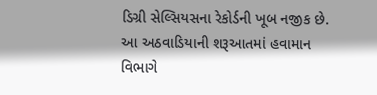ડિગ્રી સેલ્સિયસના રેકોર્ડની ખૂબ નજીક છે. આ અઠવાડિયાની શરૂઆતમાં હવામાન વિભાગે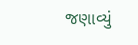જણાવ્યું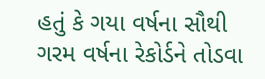હતું કે ગયા વર્ષના સૌથી ગરમ વર્ષના રેકોર્ડને તોડવા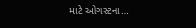માટે ઓગસ્ટના…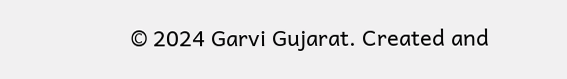© 2024 Garvi Gujarat. Created and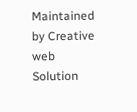Maintained by Creative web Solution